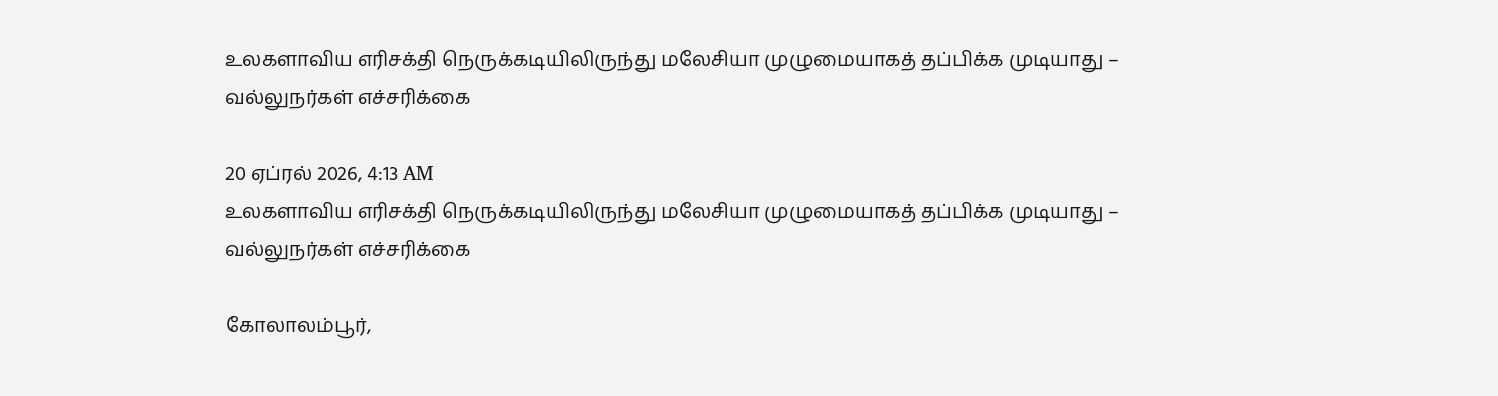உலகளாவிய எரிசக்தி நெருக்கடியிலிருந்து மலேசியா முழுமையாகத் தப்பிக்க முடியாது – வல்லுநர்கள் எச்சரிக்கை

20 ஏப்ரல் 2026, 4:13 AM
உலகளாவிய எரிசக்தி நெருக்கடியிலிருந்து மலேசியா முழுமையாகத் தப்பிக்க முடியாது – வல்லுநர்கள் எச்சரிக்கை

கோலாலம்பூர்,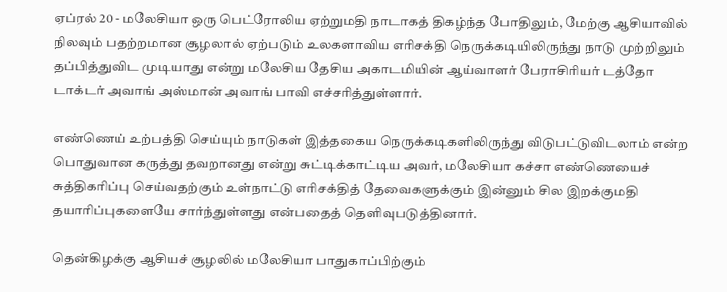ஏப்ரல் 20 - மலேசியா ஒரு பெட்ரோலிய ஏற்றுமதி நாடாகத் திகழ்ந்த போதிலும், மேற்கு ஆசியாவில் நிலவும் பதற்றமான சூழலால் ஏற்படும் உலகளாவிய எரிசக்தி நெருக்கடியிலிருந்து நாடு முற்றிலும் தப்பித்துவிட முடியாது என்று மலேசிய தேசிய அகாடமியின் ஆய்வாளர் பேராசிரியர் டத்தோ டாக்டர் அவாங் அஸ்மான் அவாங் பாவி எச்சரித்துள்ளார்.

எண்ணெய் உற்பத்தி செய்யும் நாடுகள் இத்தகைய நெருக்கடிகளிலிருந்து விடுபட்டுவிடலாம் என்ற பொதுவான கருத்து தவறானது என்று சுட்டிக்காட்டிய அவர், மலேசியா கச்சா எண்ணெயைச் சுத்திகரிப்பு செய்வதற்கும் உள்நாட்டு எரிசக்தித் தேவைகளுக்கும் இன்னும் சில இறக்குமதி தயாரிப்புகளையே சார்ந்துள்ளது என்பதைத் தெளிவுபடுத்தினார்.

தென்கிழக்கு ஆசியச் சூழலில் மலேசியா பாதுகாப்பிற்கும்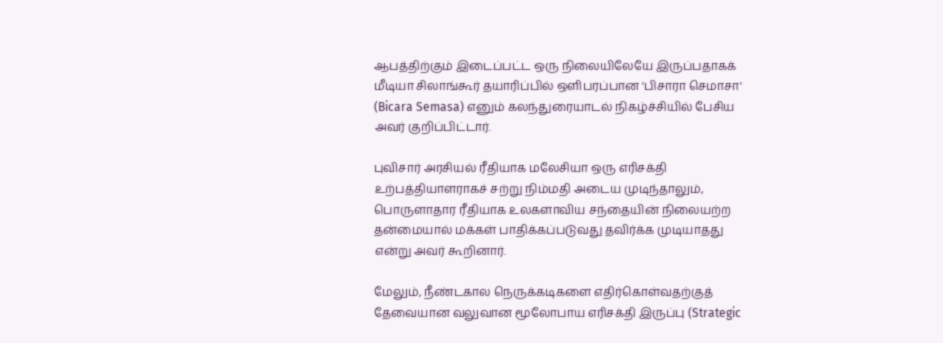ஆபத்திற்கும் இடைப்பட்ட ஒரு நிலையிலேயே இருப்பதாகக் மீடியா சிலாங்கூர் தயாரிப்பில் ஒளிபரப்பான 'பிசாரா செமாசா' (Bicara Semasa) எனும் கலந்துரையாடல் நிகழ்ச்சியில் பேசிய அவர் குறிப்பிட்டார்.

புவிசார் அரசியல் ரீதியாக மலேசியா ஒரு எரிசக்தி உற்பத்தியாளராகச் சற்று நிம்மதி அடைய முடிந்தாலும், பொருளாதார ரீதியாக உலகளாவிய சந்தையின் நிலையற்ற தன்மையால் மக்கள் பாதிக்கப்படுவது தவிர்க்க முடியாதது என்று அவர் கூறினார்.

மேலும், நீண்டகால நெருக்கடிகளை எதிர்கொள்வதற்குத் தேவையான வலுவான மூலோபாய எரிசக்தி இருப்பு (Strategic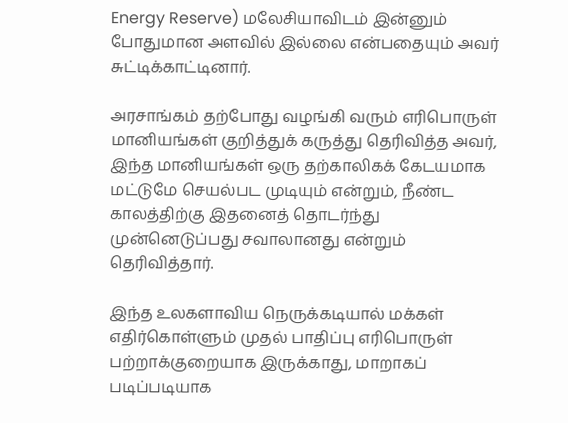Energy Reserve) மலேசியாவிடம் இன்னும் போதுமான அளவில் இல்லை என்பதையும் அவர் சுட்டிக்காட்டினார்.

அரசாங்கம் தற்போது வழங்கி வரும் எரிபொருள் மானியங்கள் குறித்துக் கருத்து தெரிவித்த அவர், இந்த மானியங்கள் ஒரு தற்காலிகக் கேடயமாக மட்டுமே செயல்பட முடியும் என்றும், நீண்ட காலத்திற்கு இதனைத் தொடர்ந்து முன்னெடுப்பது சவாலானது என்றும் தெரிவித்தார்.

இந்த உலகளாவிய நெருக்கடியால் மக்கள் எதிர்கொள்ளும் முதல் பாதிப்பு எரிபொருள் பற்றாக்குறையாக இருக்காது, மாறாகப் படிப்படியாக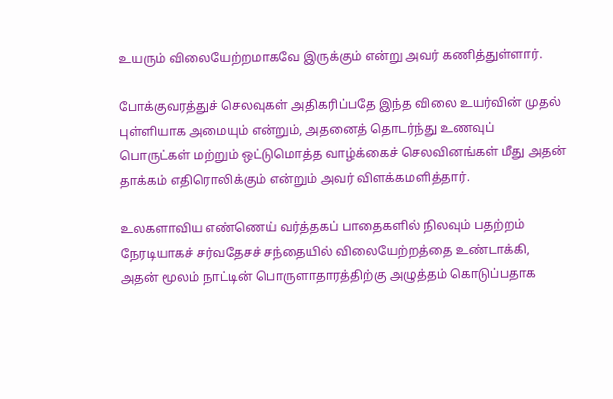உயரும் விலையேற்றமாகவே இருக்கும் என்று அவர் கணித்துள்ளார்.

போக்குவரத்துச் செலவுகள் அதிகரிப்பதே இந்த விலை உயர்வின் முதல் புள்ளியாக அமையும் என்றும், அதனைத் தொடர்ந்து உணவுப் பொருட்கள் மற்றும் ஒட்டுமொத்த வாழ்க்கைச் செலவினங்கள் மீது அதன் தாக்கம் எதிரொலிக்கும் என்றும் அவர் விளக்கமளித்தார்.

உலகளாவிய எண்ணெய் வர்த்தகப் பாதைகளில் நிலவும் பதற்றம் நேரடியாகச் சர்வதேசச் சந்தையில் விலையேற்றத்தை உண்டாக்கி, அதன் மூலம் நாட்டின் பொருளாதாரத்திற்கு அழுத்தம் கொடுப்பதாக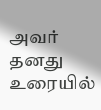அவர் தனது உரையில்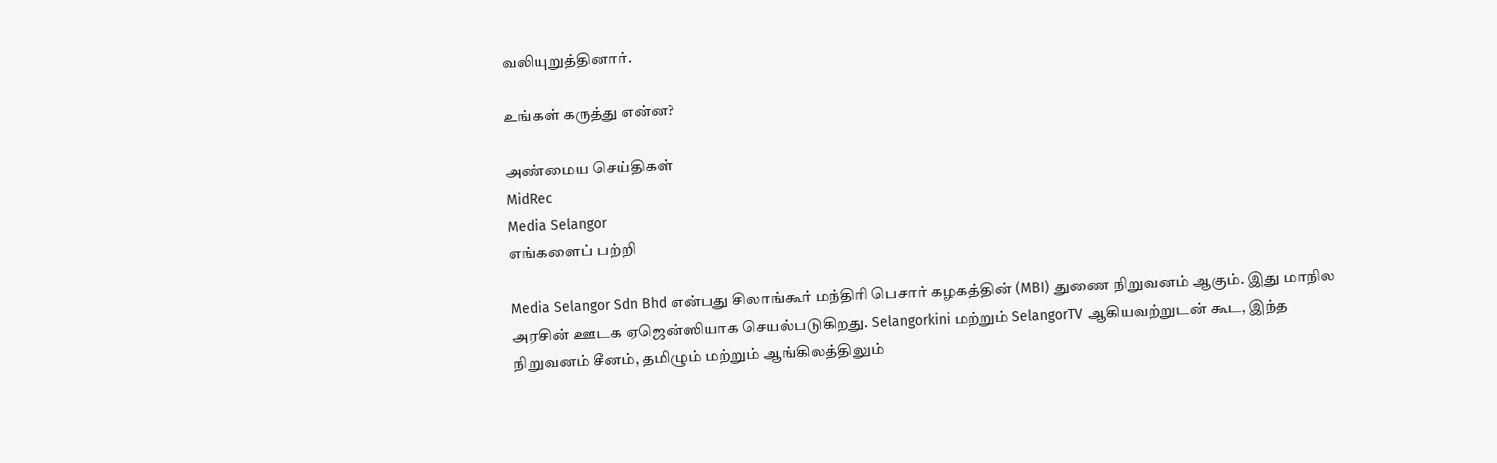வலியுறுத்தினார்.

உங்கள் கருத்து என்ன?

அண்மைய செய்திகள்
MidRec
Media Selangor
எங்களைப் பற்றி

Media Selangor Sdn Bhd என்பது சிலாங்கூர் மந்திரி பெசார் கழகத்தின் (MBI) துணை நிறுவனம் ஆகும். இது மாநில அரசின் ஊடக ஏஜென்ஸியாக செயல்படுகிறது. Selangorkini மற்றும் SelangorTV ஆகியவற்றுடன் கூட, இந்த நிறுவனம் சீனம், தமிழும் மற்றும் ஆங்கிலத்திலும்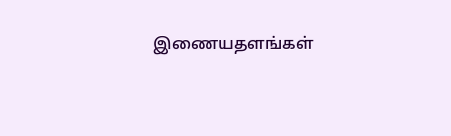இணையதளங்கள்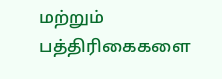மற்றும் பத்திரிகைகளை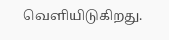வெளியிடுகிறது.